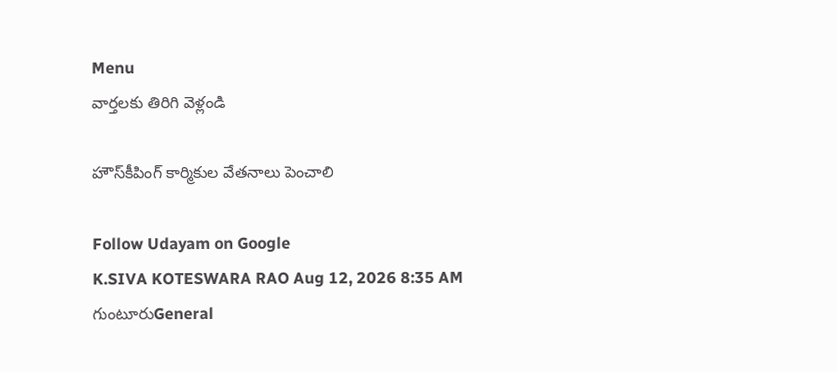Menu
వార్తలకు తిరిగి వెళ్లండి

హౌస్‌కీపింగ్ కార్మికుల వేతనాలు పెంచాలి

Follow Udayam on Google
K.SIVA KOTESWARA RAO Aug 12, 2026 8:35 AM గుంటూరుGeneral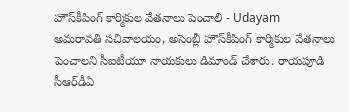హౌస్‌కీపింగ్ కార్మికుల వేతనాలు పెంచాలి - Udayam
అమరావతి సచివాలయం, అసెంబ్లీ హౌస్‌కీపింగ్ కార్మికుల వేతనాలు పెంచాలని సీఐటీయూ నాయకులు డిమాండ్ చేశారు. రాయపూడి సీఆర్‌డీఏ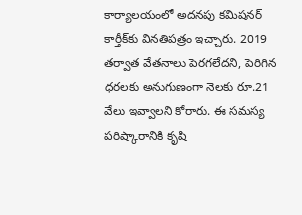కార్యాలయంలో అదనపు కమిషనర్ కార్తీక్‌కు వినతిపత్రం ఇచ్చారు. 2019 తర్వాత వేతనాలు పెరగలేదని, పెరిగిన ధరలకు అనుగుణంగా నెలకు రూ.21 వేలు ఇవ్వాలని కోరారు. ఈ సమస్య పరిష్కారానికి కృషి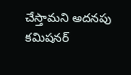చేస్తామని అదనపు కమిషనర్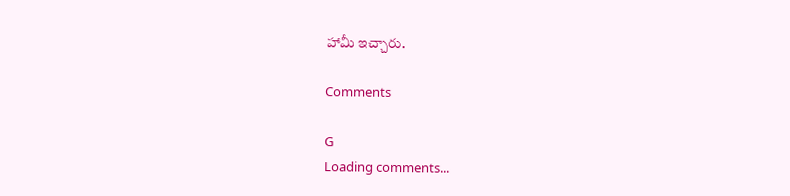హామీ ఇచ్చారు.

Comments

G
Loading comments...